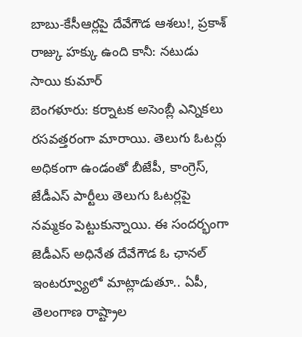బాబు-కేసీఆర్లపై దేవేగౌడ ఆశలు!, ప్రకాశ్ రాజ్కు హక్కు ఉంది కానీ: నటుడు సాయి కుమార్
బెంగళూరు: కర్నాటక అసెంబ్లీ ఎన్నికలు రసవత్తరంగా మారాయి. తెలుగు ఓటర్లు అధికంగా ఉండంతో బీజేపీ, కాంగ్రెస్, జేడీఎస్ పార్టీలు తెలుగు ఓటర్లపై నమ్మకం పెట్టుకున్నాయి. ఈ సందర్భంగా జెడీఎస్ అధినేత దేవేగౌడ ఓ ఛానల్ ఇంటర్వ్యూలో మాట్లాడుతూ.. ఏపీ, తెలంగాణ రాష్ట్రాల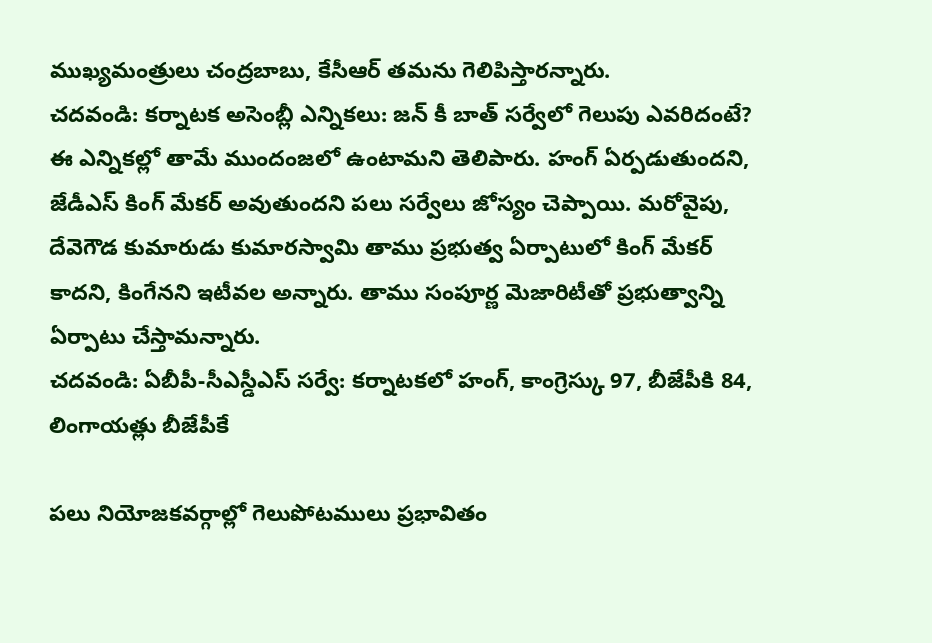ముఖ్యమంత్రులు చంద్రబాబు, కేసీఆర్ తమను గెలిపిస్తారన్నారు.
చదవండి: కర్నాటక అసెంబ్లీ ఎన్నికలు: జన్ కీ బాత్ సర్వేలో గెలుపు ఎవరిదంటే?
ఈ ఎన్నికల్లో తామే ముందంజలో ఉంటామని తెలిపారు. హంగ్ ఏర్పడుతుందని, జేడీఎస్ కింగ్ మేకర్ అవుతుందని పలు సర్వేలు జోస్యం చెప్పాయి. మరోవైపు, దేవెగౌడ కుమారుడు కుమారస్వామి తాము ప్రభుత్వ ఏర్పాటులో కింగ్ మేకర్ కాదని, కింగేనని ఇటీవల అన్నారు. తాము సంపూర్ణ మెజారిటీతో ప్రభుత్వాన్ని ఏర్పాటు చేస్తామన్నారు.
చదవండి: ఏబీపీ-సీఎస్డీఎస్ సర్వే: కర్నాటకలో హంగ్, కాంగ్రెస్కు 97, బీజేపీకి 84, లింగాయత్లు బీజేపీకే

పలు నియోజకవర్గాల్లో గెలుపోటములు ప్రభావితం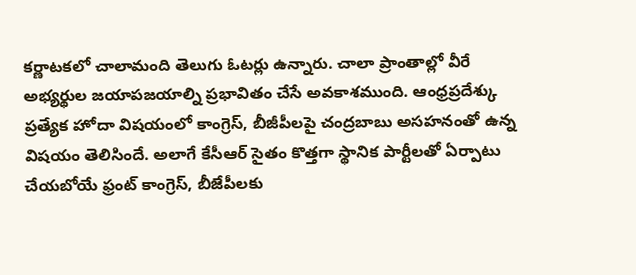కర్ణాటకలో చాలామంది తెలుగు ఓటర్లు ఉన్నారు. చాలా ప్రాంతాల్లో వీరే అభ్యర్థుల జయాపజయాల్ని ప్రభావితం చేసే అవకాశముంది. ఆంధ్రప్రదేశ్కు ప్రత్యేక హోదా విషయంలో కాంగ్రెస్, బీజీపీలపై చంద్రబాబు అసహనంతో ఉన్న విషయం తెలిసిందే. అలాగే కేసీఆర్ సైతం కొత్తగా స్థానిక పార్టీలతో ఏర్పాటు చేయబోయే ఫ్రంట్ కాంగ్రెస్, బీజేపీలకు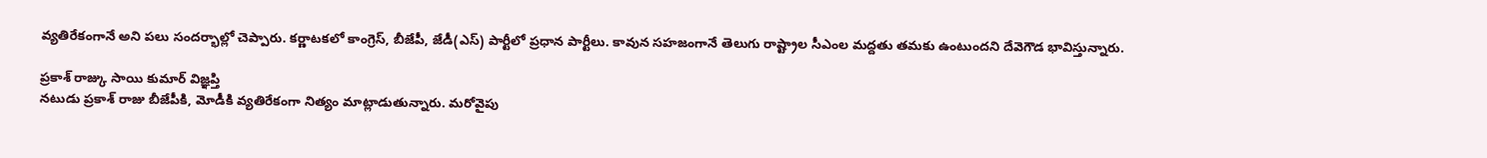వ్యతిరేకంగానే అని పలు సందర్భాల్లో చెప్పారు. కర్ణాటకలో కాంగ్రెస్, బీజేపీ, జేడీ(ఎస్) పార్టీలో ప్రధాన పార్టీలు. కావున సహజంగానే తెలుగు రాష్ట్రాల సీఎంల మద్దతు తమకు ఉంటుందని దేవెగౌడ భావిస్తున్నారు.

ప్రకాశ్ రాజ్కు సాయి కుమార్ విజ్ఞప్తి
నటుడు ప్రకాశ్ రాజు బీజేపీకి, మోడీకి వ్యతిరేకంగా నిత్యం మాట్లాడుతున్నారు. మరోవైపు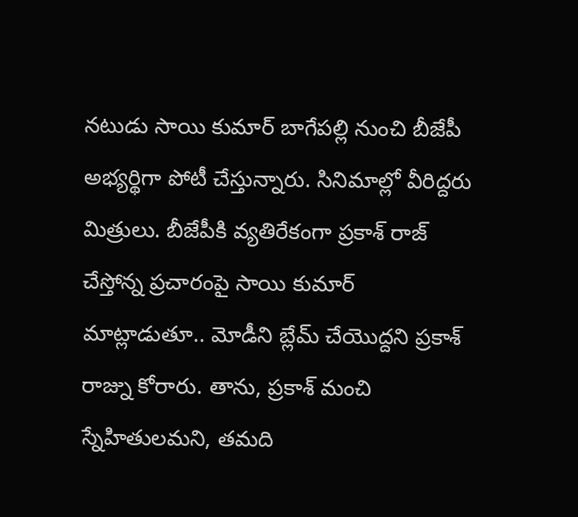నటుడు సాయి కుమార్ బాగేపల్లి నుంచి బీజేపీ అభ్యర్థిగా పోటీ చేస్తున్నారు. సినిమాల్లో వీరిద్దరు మిత్రులు. బీజేపీకి వ్యతిరేకంగా ప్రకాశ్ రాజ్ చేస్తోన్న ప్రచారంపై సాయి కుమార్ మాట్లాడుతూ.. మోడీని బ్లేమ్ చేయొద్దని ప్రకాశ్ రాజ్ను కోరారు. తాను, ప్రకాశ్ మంచి స్నేహితులమని, తమది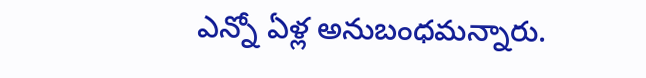ఎన్నో ఏళ్ల అనుబంధమన్నారు.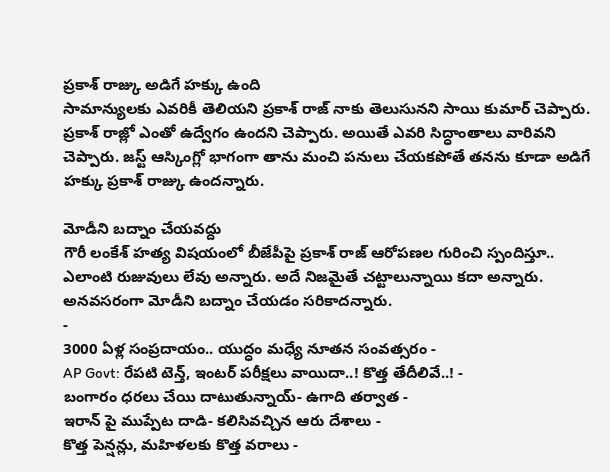ప్రకాశ్ రాజ్కు అడిగే హక్కు ఉంది
సామాన్యులకు ఎవరికీ తెలియని ప్రకాశ్ రాజ్ నాకు తెలుసునని సాయి కుమార్ చెప్పారు. ప్రకాశ్ రాజ్లో ఎంతో ఉద్వేగం ఉందని చెప్పారు. అయితే ఎవరి సిద్ధాంతాలు వారివని చెప్పారు. జస్ట్ ఆస్కింగ్లో భాగంగా తాను మంచి పనులు చేయకపోతే తనను కూడా అడిగే హక్కు ప్రకాశ్ రాజ్కు ఉందన్నారు.

మోడీని బద్నాం చేయవద్దు
గౌరీ లంకేశ్ హత్య విషయంలో బీజేపీపై ప్రకాశ్ రాజ్ ఆరోపణల గురించి స్పందిస్తూ.. ఎలాంటి రుజువులు లేవు అన్నారు. అదే నిజమైతే చట్టాలున్నాయి కదా అన్నారు. అనవసరంగా మోడీని బద్నాం చేయడం సరికాదన్నారు.
-
3000 ఏళ్ల సంప్రదాయం.. యుద్ధం మధ్యే నూతన సంవత్సరం -
AP Govt: రేపటి టెన్త్, ఇంటర్ పరీక్షలు వాయిదా..! కొత్త తేదీలివే..! -
బంగారం ధరలు చేయి దాటుతున్నాయ్- ఉగాది తర్వాత -
ఇరాన్ పై ముప్పేట దాడి- కలిసివచ్చిన ఆరు దేశాలు -
కొత్త పెన్షన్లు, మహిళలకు కొత్త వరాలు -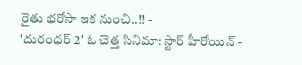రైతు భరోసా ఇక నుంచి..!! -
'దురంధర్ 2' ఓ చెత్త సినిమా: స్టార్ హీరోయిన్ -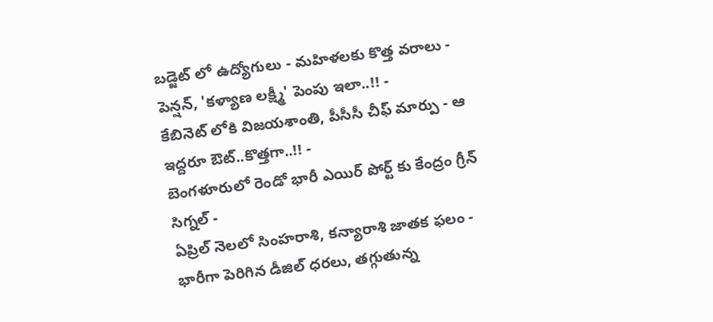బడ్జెట్ లో ఉద్యోగులు - మహిళలకు కొత్త వరాలు - పెన్షన్, 'కళ్యాణ లక్ష్మీ' పెంపు ఇలా..!! -
కేబినెట్ లోకి విజయశాంతి, పీసీసీ చీఫ్ మార్పు - ఆ ఇద్దరూ ఔట్..కొత్తగా..!! -
బెంగళూరులో రెండో భారీ ఎయిర్ పోర్ట్ కు కేంద్రం గ్రీన్ సిగ్నల్ -
ఏప్రిల్ నెలలో సింహరాశి, కన్యారాశి జాతక ఫలం -
భారీగా పెరిగిన డీజిల్ ధరలు, తగ్గుతున్న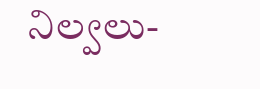నిల్వలు-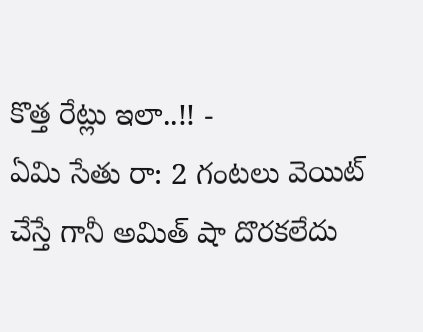కొత్త రేట్లు ఇలా..!! -
ఏమి సేతు రా: 2 గంటలు వెయిట్ చేస్తే గానీ అమిత్ షా దొరకలేదు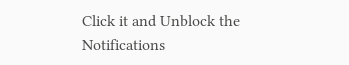Click it and Unblock the Notifications